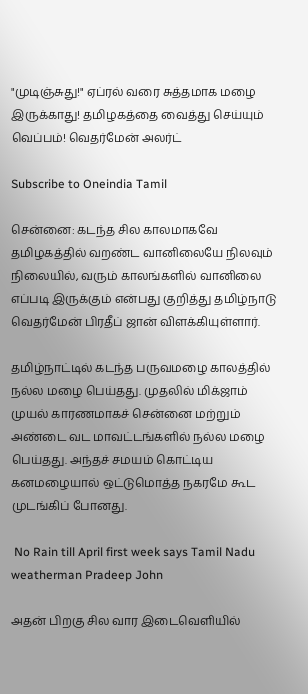"முடிஞ்சுது!" ஏப்ரல் வரை சுத்தமாக மழை இருக்காது! தமிழகத்தை வைத்து செய்யும் வெப்பம்! வெதர்மேன் அலர்ட்

Subscribe to Oneindia Tamil

சென்னை: கடந்த சில காலமாகவே தமிழகத்தில் வறண்ட வானிலையே நிலவும் நிலையில், வரும் காலங்களில் வானிலை எப்படி இருக்கும் என்பது குறித்து தமிழ்நாடு வெதர்மேன் பிரதீப் ஜான் விளக்கியுள்ளார்.

தமிழ்நாட்டில் கடந்த பருவமழை காலத்தில் நல்ல மழை பெய்தது. முதலில் மிக்ஜாம் முயல் காரணமாகச் சென்னை மற்றும் அண்டை வட மாவட்டங்களில் நல்ல மழை பெய்தது. அந்தச் சமயம் கொட்டிய கனமழையால் ஒட்டுமொத்த நகரமே கூட முடங்கிப் போனது.

 No Rain till April first week says Tamil Nadu weatherman Pradeep John

அதன் பிறகு சில வார இடைவெளியில்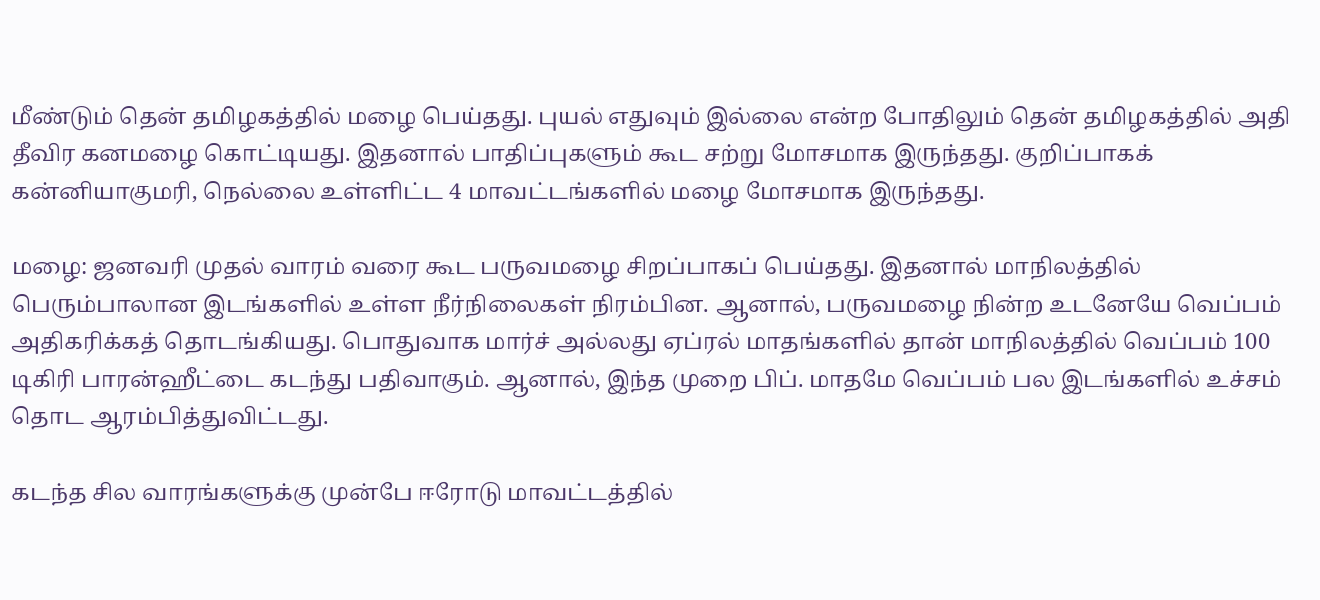மீண்டும் தென் தமிழகத்தில் மழை பெய்தது. புயல் எதுவும் இல்லை என்ற போதிலும் தென் தமிழகத்தில் அதி தீவிர கனமழை கொட்டியது. இதனால் பாதிப்புகளும் கூட சற்று மோசமாக இருந்தது. குறிப்பாகக் கன்னியாகுமரி, நெல்லை உள்ளிட்ட 4 மாவட்டங்களில் மழை மோசமாக இருந்தது.

மழை: ஜனவரி முதல் வாரம் வரை கூட பருவமழை சிறப்பாகப் பெய்தது. இதனால் மாநிலத்தில் பெரும்பாலான இடங்களில் உள்ள நீர்நிலைகள் நிரம்பின. ஆனால், பருவமழை நின்ற உடனேயே வெப்பம் அதிகரிக்கத் தொடங்கியது. பொதுவாக மார்ச் அல்லது ஏப்ரல் மாதங்களில் தான் மாநிலத்தில் வெப்பம் 100 டிகிரி பாரன்ஹீட்டை கடந்து பதிவாகும். ஆனால், இந்த முறை பிப். மாதமே வெப்பம் பல இடங்களில் உச்சம் தொட ஆரம்பித்துவிட்டது.

கடந்த சில வாரங்களுக்கு முன்பே ஈரோடு மாவட்டத்தில்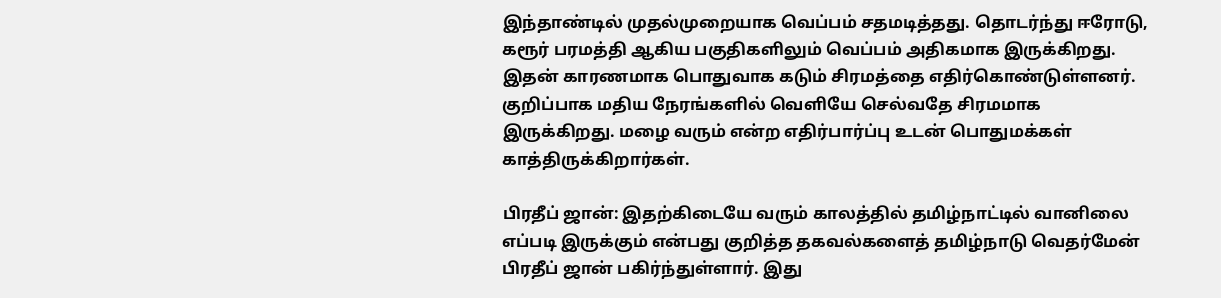இந்தாண்டில் முதல்முறையாக வெப்பம் சதமடித்தது. தொடர்ந்து ஈரோடு, கரூர் பரமத்தி ஆகிய பகுதிகளிலும் வெப்பம் அதிகமாக இருக்கிறது. இதன் காரணமாக பொதுவாக கடும் சிரமத்தை எதிர்கொண்டுள்ளனர். குறிப்பாக மதிய நேரங்களில் வெளியே செல்வதே சிரமமாக இருக்கிறது. மழை வரும் என்ற எதிர்பார்ப்பு உடன் பொதுமக்கள் காத்திருக்கிறார்கள்.

பிரதீப் ஜான்: இதற்கிடையே வரும் காலத்தில் தமிழ்நாட்டில் வானிலை எப்படி இருக்கும் என்பது குறித்த தகவல்களைத் தமிழ்நாடு வெதர்மேன் பிரதீப் ஜான் பகிர்ந்துள்ளார். இது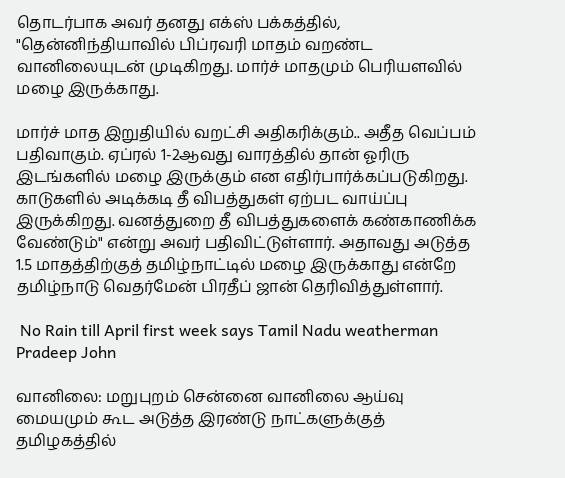தொடர்பாக அவர் தனது எக்ஸ் பக்கத்தில், "தென்னிந்தியாவில் பிப்ரவரி மாதம் வறண்ட வானிலையுடன் முடிகிறது. மார்ச் மாதமும் பெரியளவில் மழை இருக்காது.

மார்ச் மாத இறுதியில் வறட்சி அதிகரிக்கும்.. அதீத வெப்பம் பதிவாகும். ஏப்ரல் 1-2ஆவது வாரத்தில் தான் ஓரிரு இடங்களில் மழை இருக்கும் என எதிர்பார்க்கப்படுகிறது. காடுகளில் அடிக்கடி தீ விபத்துகள் ஏற்பட வாய்ப்பு இருக்கிறது. வனத்துறை தீ விபத்துகளைக் கண்காணிக்க வேண்டும்" என்று அவர் பதிவிட்டுள்ளார். அதாவது அடுத்த 1.5 மாதத்திற்குத் தமிழ்நாட்டில் மழை இருக்காது என்றே தமிழ்நாடு வெதர்மேன் பிரதீப் ஜான் தெரிவித்துள்ளார்.

 No Rain till April first week says Tamil Nadu weatherman Pradeep John

வானிலை: மறுபுறம் சென்னை வானிலை ஆய்வு மையமும் கூட அடுத்த இரண்டு நாட்களுக்குத் தமிழகத்தில்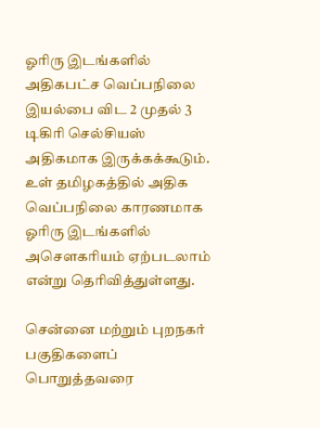ஓரிரு இடங்களில் அதிகபட்ச வெப்பநிலை இயல்பை விட 2 முதல் 3 டிகிரி செல்சியஸ் அதிகமாக இருக்கக்கூடும். உள் தமிழகத்தில் அதிக வெப்பநிலை காரணமாக ஓரிரு இடங்களில் அசௌகரியம் ஏற்படலாம் என்று தெரிவித்துள்ளது.

சென்னை மற்றும் புறநகர் பகுதிகளைப் பொறுத்தவரை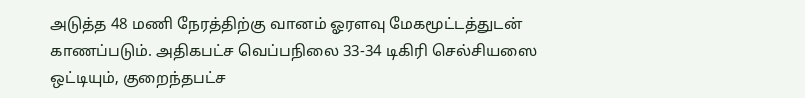அடுத்த 48 மணி நேரத்திற்கு வானம் ஓரளவு மேகமூட்டத்துடன் காணப்படும். அதிகபட்ச வெப்பநிலை 33-34 டிகிரி செல்சியஸை ஒட்டியும், குறைந்தபட்ச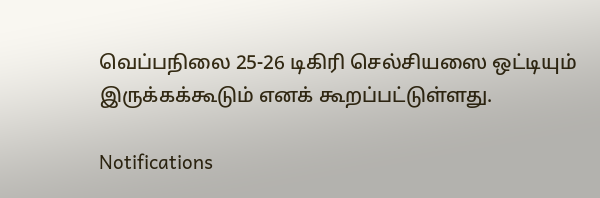வெப்பநிலை 25-26 டிகிரி செல்சியஸை ஒட்டியும் இருக்கக்கூடும் எனக் கூறப்பட்டுள்ளது.

Notifications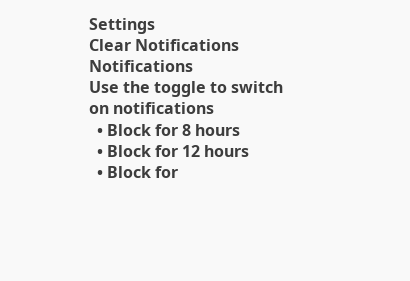Settings
Clear Notifications
Notifications
Use the toggle to switch on notifications
  • Block for 8 hours
  • Block for 12 hours
  • Block for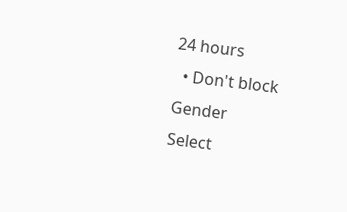24 hours
  • Don't block
Gender
Select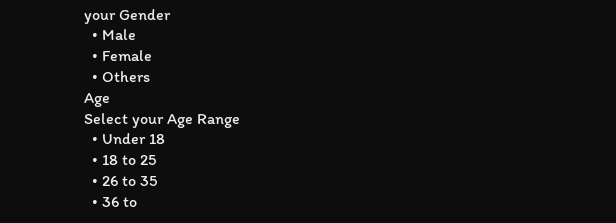your Gender
  • Male
  • Female
  • Others
Age
Select your Age Range
  • Under 18
  • 18 to 25
  • 26 to 35
  • 36 to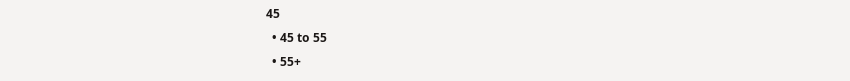45
  • 45 to 55
  • 55+